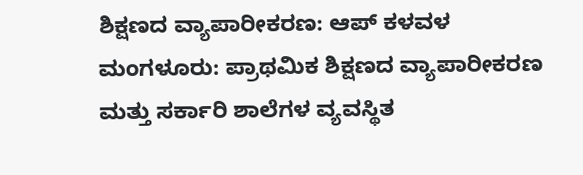ಶಿಕ್ಷಣದ ವ್ಯಾಪಾರೀಕರಣ: ಆಪ್ ಕಳವಳ
ಮಂಗಳೂರು: ಪ್ರಾಥಮಿಕ ಶಿಕ್ಷಣದ ವ್ಯಾಪಾರೀಕರಣ ಮತ್ತು ಸರ್ಕಾರಿ ಶಾಲೆಗಳ ವ್ಯವಸ್ಥಿತ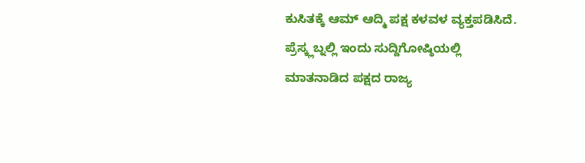ಕುಸಿತಕ್ಕೆ ಆಮ್ ಆದ್ಮಿ ಪಕ್ಷ ಕಳವಳ ವ್ಯಕ್ತಪಡಿಸಿದೆ.
ಪ್ರೆಸ್ಕ್ಲಬ್ನಲ್ಲಿ ಇಂದು ಸುದ್ದಿಗೋಷ್ಠಿಯಲ್ಲಿ ಮಾತನಾಡಿದ ಪಕ್ಷದ ರಾಜ್ಯ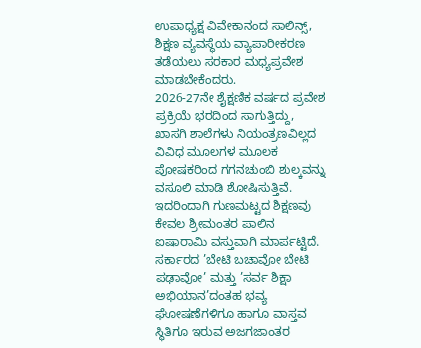ಉಪಾಧ್ಯಕ್ಷ ವಿವೇಕಾನಂದ ಸಾಲಿನ್ಸ್, ಶಿಕ್ಷಣ ವ್ಯವಸ್ಥೆಯ ವ್ಯಾಪಾರೀಕರಣ ತಡೆಯಲು ಸರಕಾರ ಮಧ್ಯಪ್ರವೇಶ ಮಾಡಬೇಕೆಂದರು.
2026-27ನೇ ಶೈಕ್ಷಣಿಕ ವರ್ಷದ ಪ್ರವೇಶ ಪ್ರಕ್ರಿಯೆ ಭರದಿಂದ ಸಾಗುತ್ತಿದ್ದು, ಖಾಸಗಿ ಶಾಲೆಗಳು ನಿಯಂತ್ರಣವಿಲ್ಲದ ವಿವಿಧ ಮೂಲಗಳ ಮೂಲಕ ಪೋಷಕರಿಂದ ಗಗನಚುಂಬಿ ಶುಲ್ಕವನ್ನು ವಸೂಲಿ ಮಾಡಿ ಶೋಷಿಸುತ್ತಿವೆ. ಇದರಿಂದಾಗಿ ಗುಣಮಟ್ಟದ ಶಿಕ್ಷಣವು ಕೇವಲ ಶ್ರೀಮಂತರ ಪಾಲಿನ ಐಷಾರಾಮಿ ವಸ್ತುವಾಗಿ ಮಾರ್ಪಟ್ಟಿದೆ.
ಸರ್ಕಾರದ ’ಬೇಟಿ ಬಚಾವೋ ಬೇಟಿ ಪಢಾವೋ’ ಮತ್ತು ’ಸರ್ವ ಶಿಕ್ಷಾ ಅಭಿಯಾನ’ದಂತಹ ಭವ್ಯ ಘೋಷಣೆಗಳಿಗೂ ಹಾಗೂ ವಾಸ್ತವ ಸ್ಥಿತಿಗೂ ಇರುವ ಅಜಗಜಾಂತರ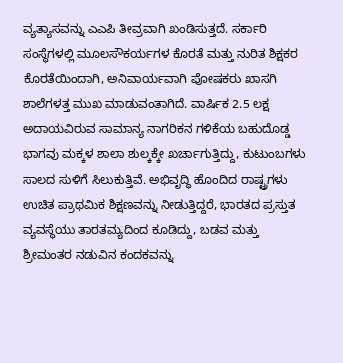ವ್ಯತ್ಯಾಸವನ್ನು ಎಎಪಿ ತೀವ್ರವಾಗಿ ಖಂಡಿಸುತ್ತದೆ. ಸರ್ಕಾರಿ ಸಂಸ್ಥೆಗಳಲ್ಲಿ ಮೂಲಸೌಕರ್ಯಗಳ ಕೊರತೆ ಮತ್ತು ನುರಿತ ಶಿಕ್ಷಕರ ಕೊರತೆಯಿಂದಾಗಿ, ಅನಿವಾರ್ಯವಾಗಿ ಪೋಷಕರು ಖಾಸಗಿ ಶಾಲೆಗಳತ್ತ ಮುಖ ಮಾಡುವಂತಾಗಿದೆ. ವಾರ್ಷಿಕ 2.5 ಲಕ್ಷ ಅದಾಯವಿರುವ ಸಾಮಾನ್ಯ ನಾಗರಿಕನ ಗಳಿಕೆಯ ಬಹುದೊಡ್ಡ ಭಾಗವು ಮಕ್ಕಳ ಶಾಲಾ ಶುಲ್ಕಕ್ಕೇ ಖರ್ಚಾಗುತ್ತಿದ್ದು, ಕುಟುಂಬಗಳು ಸಾಲದ ಸುಳಿಗೆ ಸಿಲುಕುತ್ತಿವೆ. ಅಭಿವೃದ್ಧಿ ಹೊಂದಿದ ರಾಷ್ಟ್ರಗಳು ಉಚಿತ ಪ್ರಾಥಮಿಕ ಶಿಕ್ಷಣವನ್ನು ನೀಡುತ್ತಿದ್ದರೆ, ಭಾರತದ ಪ್ರಸ್ತುತ ವ್ಯವಸ್ಥೆಯು ತಾರತಮ್ಯದಿಂದ ಕೂಡಿದ್ದು, ಬಡವ ಮತ್ತು ಶ್ರೀಮಂತರ ನಡುವಿನ ಕಂದಕವನ್ನು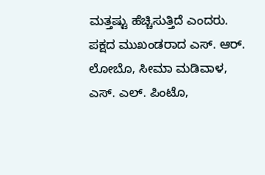ಮತ್ತಷ್ಟು ಹೆಚ್ಚಿಸುತ್ತಿದೆ ಎಂದರು.
ಪಕ್ಷದ ಮುಖಂಡರಾದ ಎಸ್. ಆರ್. ಲೋಬೊ, ಸೀಮಾ ಮಡಿವಾಳ, ಎಸ್. ಎಲ್. ಪಿಂಟೊ,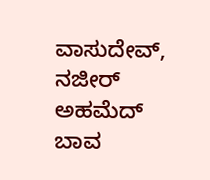ವಾಸುದೇವ್, ನಜೀರ್ ಅಹಮೆದ್ ಬಾವ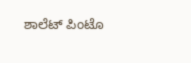ಶಾಲೆಟ್ ಪಿಂಟೊ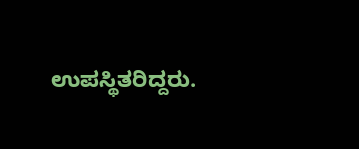ಉಪಸ್ಥಿತರಿದ್ದರು.